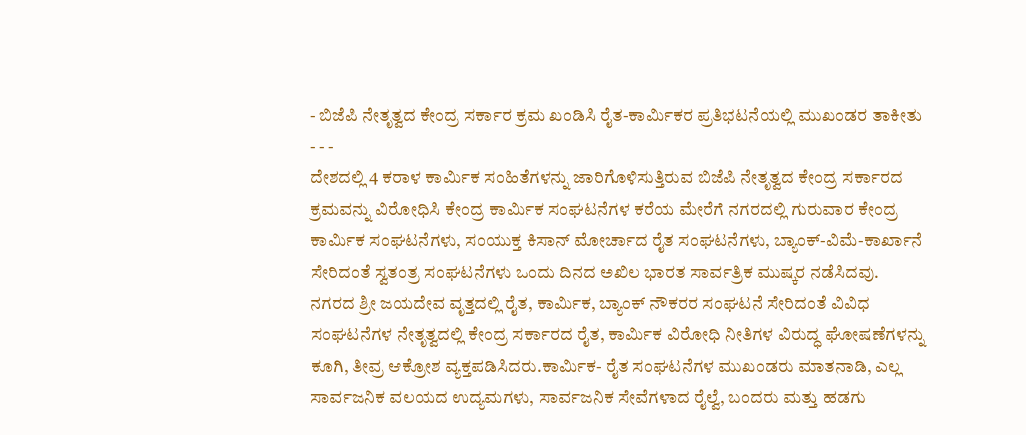- ಬಿಜೆಪಿ ನೇತೃತ್ವದ ಕೇಂದ್ರ ಸರ್ಕಾರ ಕ್ರಮ ಖಂಡಿಸಿ ರೈತ-ಕಾರ್ಮಿಕರ ಪ್ರತಿಭಟನೆಯಲ್ಲಿ ಮುಖಂಡರ ತಾಕೀತು - - -
ದೇಶದಲ್ಲಿ 4 ಕರಾಳ ಕಾರ್ಮಿಕ ಸಂಹಿತೆಗಳನ್ನು ಜಾರಿಗೊಳಿಸುತ್ತಿರುವ ಬಿಜೆಪಿ ನೇತೃತ್ವದ ಕೇಂದ್ರ ಸರ್ಕಾರದ ಕ್ರಮವನ್ನು ವಿರೋಧಿಸಿ ಕೇಂದ್ರ ಕಾರ್ಮಿಕ ಸಂಘಟನೆಗಳ ಕರೆಯ ಮೇರೆಗೆ ನಗರದಲ್ಲಿ ಗುರುವಾರ ಕೇಂದ್ರ ಕಾರ್ಮಿಕ ಸಂಘಟನೆಗಳು, ಸಂಯುಕ್ತ ಕಿಸಾನ್ ಮೋರ್ಚಾದ ರೈತ ಸಂಘಟನೆಗಳು, ಬ್ಯಾಂಕ್-ವಿಮೆ-ಕಾರ್ಖಾನೆ ಸೇರಿದಂತೆ ಸ್ವತಂತ್ರ ಸಂಘಟನೆಗಳು ಒಂದು ದಿನದ ಅಖಿಲ ಭಾರತ ಸಾರ್ವತ್ರಿಕ ಮುಷ್ಕರ ನಡೆಸಿದವು.
ನಗರದ ಶ್ರೀ ಜಯದೇವ ವೃತ್ತದಲ್ಲಿ ರೈತ, ಕಾರ್ಮಿಕ, ಬ್ಯಾಂಕ್ ನೌಕರರ ಸಂಘಟನೆ ಸೇರಿದಂತೆ ವಿವಿಧ ಸಂಘಟನೆಗಳ ನೇತೃತ್ವದಲ್ಲಿ ಕೇಂದ್ರ ಸರ್ಕಾರದ ರೈತ, ಕಾರ್ಮಿಕ ವಿರೋಧಿ ನೀತಿಗಳ ವಿರುದ್ಧ ಘೋಷಣೆಗಳನ್ನು ಕೂಗಿ, ತೀವ್ರ ಆಕ್ರೋಶ ವ್ಯಕ್ತಪಡಿಸಿದರು.ಕಾರ್ಮಿಕ- ರೈತ ಸಂಘಟನೆಗಳ ಮುಖಂಡರು ಮಾತನಾಡಿ, ಎಲ್ಲ ಸಾರ್ವಜನಿಕ ವಲಯದ ಉದ್ಯಮಗಳು, ಸಾರ್ವಜನಿಕ ಸೇವೆಗಳಾದ ರೈಲ್ವೆ, ಬಂದರು ಮತ್ತು ಹಡಗು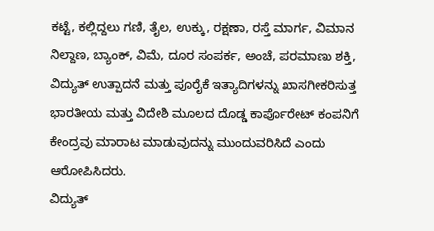ಕಟ್ಟೆ, ಕಲ್ಲಿದ್ದಲು ಗಣಿ, ತೈಲ, ಉಕ್ಕು, ರಕ್ಷಣಾ, ರಸ್ತೆ ಮಾರ್ಗ, ವಿಮಾನ ನಿಲ್ದಾಣ, ಬ್ಯಾಂಕ್, ವಿಮೆ, ದೂರ ಸಂಪರ್ಕ, ಅಂಚೆ, ಪರಮಾಣು ಶಕ್ತಿ, ವಿದ್ಯುತ್ ಉತ್ಪಾದನೆ ಮತ್ತು ಪೂರೈಕೆ ಇತ್ಯಾದಿಗಳನ್ನು ಖಾಸಗೀಕರಿಸುತ್ತ ಭಾರತೀಯ ಮತ್ತು ವಿದೇಶಿ ಮೂಲದ ದೊಡ್ಡ ಕಾರ್ಪೊರೇಟ್ ಕಂಪನಿಗೆ ಕೇಂದ್ರವು ಮಾರಾಟ ಮಾಡುವುದನ್ನು ಮುಂದುವರಿಸಿದೆ ಎಂದು ಆರೋಪಿಸಿದರು.
ವಿದ್ಯುತ್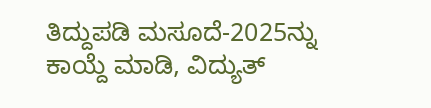ತಿದ್ದುಪಡಿ ಮಸೂದೆ-2025ನ್ನು ಕಾಯ್ದೆ ಮಾಡಿ, ವಿದ್ಯುತ್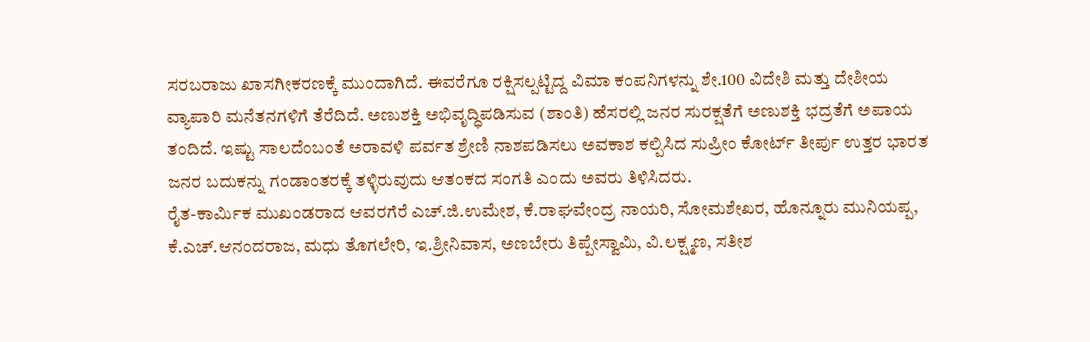ಸರಬರಾಜು ಖಾಸಗೀಕರಣಕ್ಕೆ ಮುಂದಾಗಿದೆ. ಈವರೆಗೂ ರಕ್ಷಿಸಲ್ಪಟ್ಟಿದ್ದ ವಿಮಾ ಕಂಪನಿಗಳನ್ನು ಶೇ.100 ವಿದೇಶಿ ಮತ್ತು ದೇಶೀಯ ವ್ಯಾಪಾರಿ ಮನೆತನಗಳಿಗೆ ತೆರೆದಿದೆ. ಅಣುಶಕ್ತಿ ಅಭಿವೃದ್ಧಿಪಡಿಸುವ (ಶಾಂತಿ) ಹೆಸರಲ್ಲಿ ಜನರ ಸುರಕ್ಷತೆಗೆ ಅಣುಶಕ್ತಿ ಭದ್ರತೆಗೆ ಅಪಾಯ ತಂದಿದೆ. ಇಷ್ಟು ಸಾಲದೆಂಬಂತೆ ಅರಾವಳಿ ಪರ್ವತ ಶ್ರೇಣಿ ನಾಶಪಡಿಸಲು ಅವಕಾಶ ಕಲ್ಪಿಸಿದ ಸುಪ್ರೀಂ ಕೋರ್ಟ್ ತೀರ್ಪು ಉತ್ತರ ಭಾರತ ಜನರ ಬದುಕನ್ನು ಗಂಡಾಂತರಕ್ಕೆ ತಳ್ಳಿರುವುದು ಆತಂಕದ ಸಂಗತಿ ಎಂದು ಅವರು ತಿಳಿಸಿದರು.
ರೈತ-ಕಾರ್ಮಿಕ ಮುಖಂಡರಾದ ಆವರಗೆರೆ ಎಚ್.ಜಿ.ಉಮೇಶ, ಕೆ.ರಾಘವೇಂದ್ರ ನಾಯರಿ, ಸೋಮಶೇಖರ, ಹೊನ್ನೂರು ಮುನಿಯಪ್ಪ, ಕೆ.ಎಚ್.ಆನಂದರಾಜ, ಮಧು ತೊಗಲೇರಿ, ಇ.ಶ್ರೀನಿವಾಸ, ಅಣಬೇರು ತಿಪ್ಪೇಸ್ವಾಮಿ, ವಿ.ಲಕ್ಷ್ಮಣ, ಸತೀಶ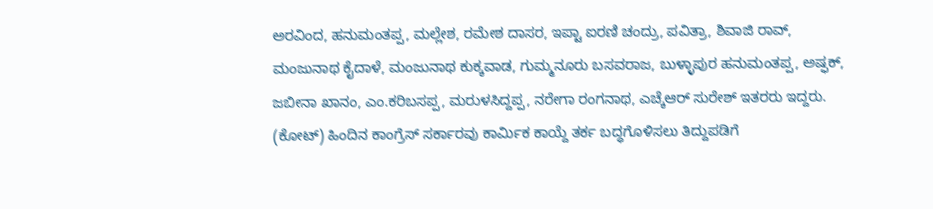ಅರವಿಂದ, ಹನುಮಂತಪ್ಪ, ಮಲ್ಲೇಶ, ರಮೇಶ ದಾಸರ, ಇಪ್ಟಾ ಐರಣಿ ಚಂದ್ರು, ಪವಿತ್ರಾ, ಶಿವಾಜಿ ರಾವ್, ಮಂಜುನಾಥ ಕೈದಾಳೆ, ಮಂಜುನಾಥ ಕುಕ್ಕವಾಡ, ಗುಮ್ಮನೂರು ಬಸವರಾಜ, ಬುಳ್ಳಾಪುರ ಹನುಮಂತಪ್ಪ, ಅಷ್ಫಕ್, ಜಬೀನಾ ಖಾನಂ, ಎಂ.ಕರಿಬಸಪ್ಪ, ಮರುಳಸಿದ್ದಪ್ಪ, ನರೇಗಾ ರಂಗನಾಥ, ಎಚ್ಕೆಆರ್ ಸುರೇಶ್ ಇತರರು ಇದ್ದರು.
(ಕೋಟ್) ಹಿಂದಿನ ಕಾಂಗ್ರೆಸ್ ಸರ್ಕಾರವು ಕಾರ್ಮಿಕ ಕಾಯ್ದೆ ತರ್ಕ ಬದ್ಧಗೊಳಿಸಲು ತಿದ್ದುಪಡಿಗೆ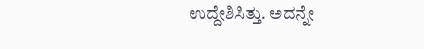ಉದ್ದೇಶಿಸಿತ್ತು. ಅದನ್ನೇ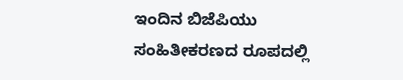ಇಂದಿನ ಬಿಜೆಪಿಯು ಸಂಹಿತೀಕರಣದ ರೂಪದಲ್ಲಿ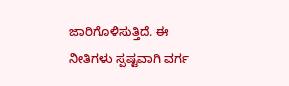ಜಾರಿಗೊಳಿಸುತ್ತಿದೆ. ಈ ನೀತಿಗಳು ಸ್ಪಷ್ಟವಾಗಿ ವರ್ಗ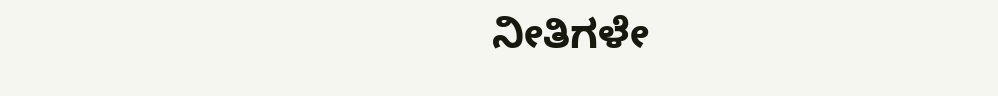ನೀತಿಗಳೇ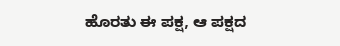ಹೊರತು ಈ ಪಕ್ಷ, ಆ ಪಕ್ಷದ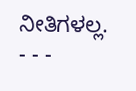ನೀತಿಗಳಲ್ಲ.
- - -